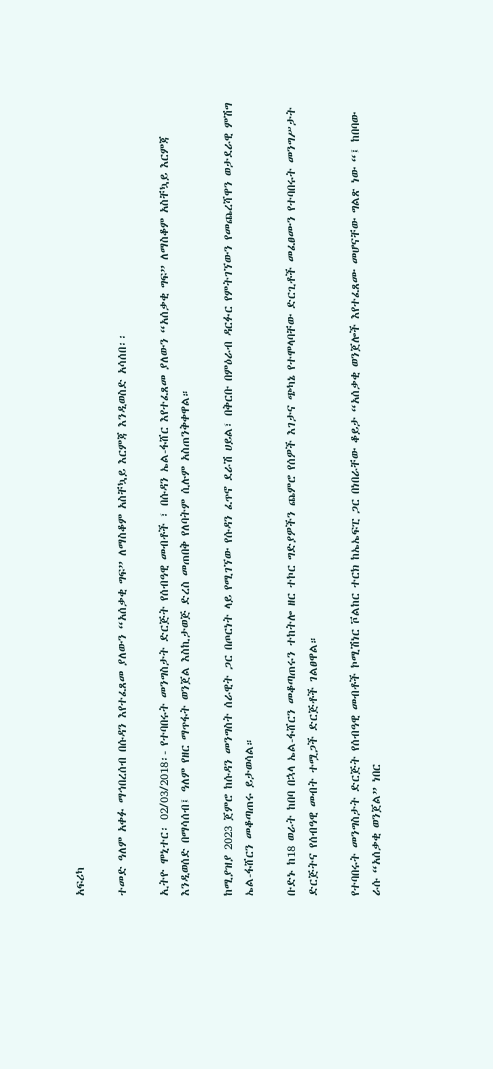አፍሪካ

ተመድ ዓለም አቀፉ ማኅበረሰብ በሱዳን እየተፈጸመ ያለውን “አሰቃቂ ግፍ” ለማስቆም አስቸኳይ እርምጃ እንዲወስድ አሳሰበ፡፡

ኢትዮ ሞኒተር፡ 02/03/2018፡- የተባበሩት መንግስታት ድርጅት የሰብዓዊ መብቶች ፣ በሱዳን ኤል-ፋሸር እየተፈጸመ ያለውን “አሰቃቂ ግፍ” ለማስቆም አስቸኳይ እርምጃ እንዲወሰድ በማሳሰብ፤ ዓለም የዘር ማጥፋት ወንጀል እስኪታወጅ ድረስ መጠበቅ የለባትም ሲሉም አስጠንቅቀዋል።

ከሚያዝያ 2023 ጀምሮ ከሱዳን መንግስት ሰራዊት ጋር በጦርነት ላይ የሚገኘው የሱዳን ፈጥኖ ደራሽ ሀይል፣ በቅርቡ በምዕራብ ዳርፉር የምትገኘውን የመጨረሻዋን ወታደራዊ ምሽግ ኤል-ፋሸርን መቆጣጠሩ ይታወሳል።

ቡድኑ ከ18 ወራት ከበባ በኋላ ኤል-ፋሸርን መቆጣጠሩን ተከትሎ ዘር ተኮር ግድያዎችን ጨምሮ የሰዎች እገታና ጭካኔ የተሞላባቸው ድርጊቶች መፈፀሙን የተባበሩት መንግሥታት ድርጅትና የሰብዓዊ መብት ተሟጋች ድርጅቶች ገልፀዋል።

የተባበሩት መንግስታት ድርጅት የሰብዓዊ መብቶች ኮሚሽነር ቮልከር ተርክ ከኤኤፍፒ ጋር በነበራቸው ቆይታ “አሰቃቂ ወንጀሎች እየተፈጸሙ መሆናቸው ግልጽ ነው “፤ ከበባው ራሱ “አሰቃቂ ወንጀል” ነበር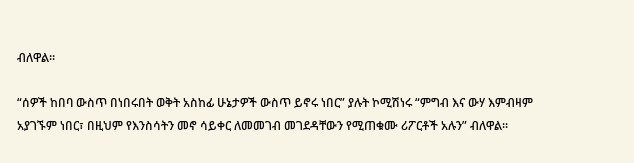ብለዋል፡፡

“ሰዎች ከበባ ውስጥ በነበሩበት ወቅት አስከፊ ሁኔታዎች ውስጥ ይኖሩ ነበር” ያሉት ኮሚሽነሩ “ምግብ እና ውሃ እምብዛም አያገኙም ነበር፣ በዚህም የእንስሳትን መኖ ሳይቀር ለመመገብ መገደዳቸውን የሚጠቁሙ ሪፖርቶች አሉን” ብለዋል።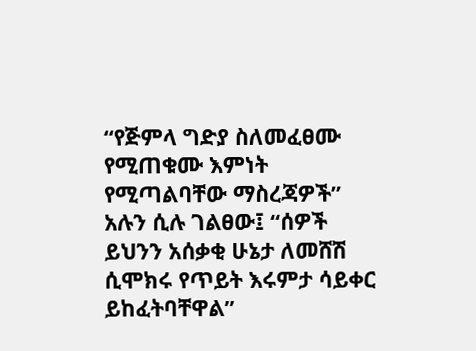“የጅምላ ግድያ ስለመፈፀሙ የሚጠቁሙ እምነት የሚጣልባቸው ማስረጃዎች” አሉን ሲሉ ገልፀው፤ “ሰዎች ይህንን አሰቃቂ ሁኔታ ለመሸሽ ሲሞክሩ የጥይት እሩምታ ሳይቀር ይከፈትባቸዋል”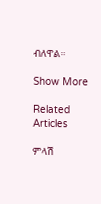ብለዋል።

Show More

Related Articles

ምላሽ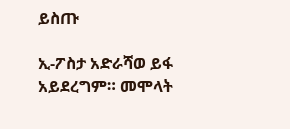ይስጡ

ኢ-ፖስታ አድራሻወ ይፋ አይደረግም። መሞላት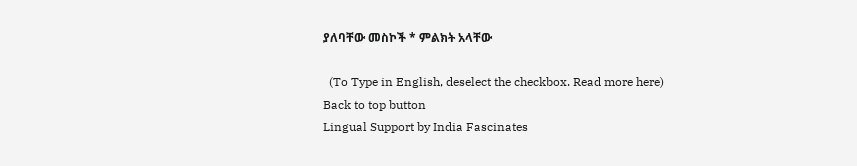ያለባቸው መስኮች * ምልክት አላቸው

  (To Type in English, deselect the checkbox. Read more here)
Back to top button
Lingual Support by India Fascinates